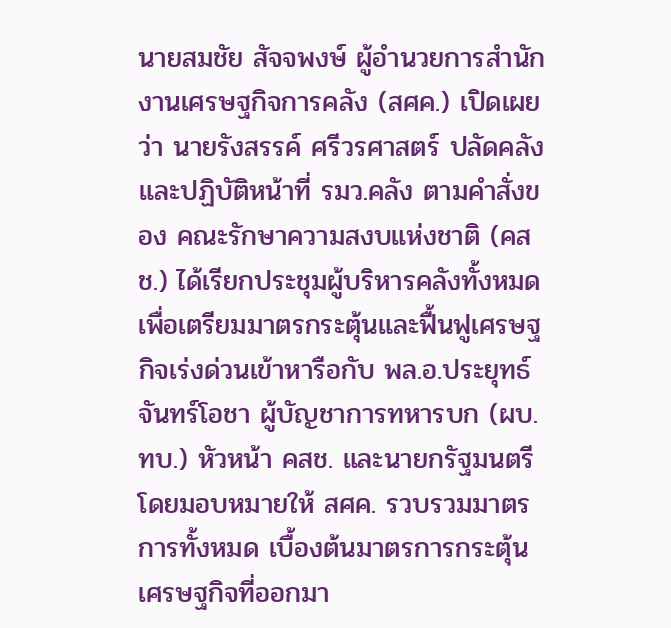นายสมชัย สัจจพงษ์ ผู้อำนวยการสำนักงานเศรษฐกิจการคลัง (สศค.) เปิดเผยว่า นายรังสรรค์ ศรีวรศาสตร์ ปลัดคลัง และปฏิบัติหน้าที่ รมว.คลัง ตามคำสั่งของ คณะรักษาความสงบแห่งชาติ (คสช.) ได้เรียกประชุมผู้บริหารคลังทั้งหมดเพื่อเตรียมมาตรกระตุ้นและฟื้นฟูเศรษฐกิจเร่งด่วนเข้าหารือกับ พล.อ.ประยุทธ์ จันทร์โอชา ผู้บัญชาการทหารบก (ผบ.ทบ.) หัวหน้า คสช. และนายกรัฐมนตรี โดยมอบหมายให้ สศค. รวบรวมมาตรการทั้งหมด เบื้องต้นมาตรการกระตุ้นเศรษฐกิจที่ออกมา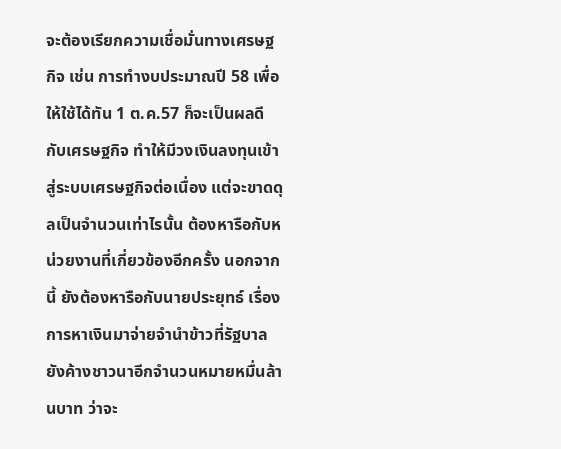จะต้องเรียกความเชื่อมั่นทางเศรษฐกิจ เช่น การทำงบประมาณปี 58 เพื่อให้ใช้ได้ทัน 1 ต.ค.57 ก็จะเป็นผลดีกับเศรษฐกิจ ทำให้มีวงเงินลงทุนเข้าสู่ระบบเศรษฐกิจต่อเนื่อง แต่จะขาดดุลเป็นจำนวนเท่าไรนั้น ต้องหารือกับหน่วยงานที่เกี่ยวข้องอีกครั้ง นอกจากนี้ ยังต้องหารือกับนายประยุทธ์ เรื่องการหาเงินมาจ่ายจำนำข้าวที่รัฐบาลยังค้างชาวนาอีกจำนวนหมายหมื่นล้านบาท ว่าจะ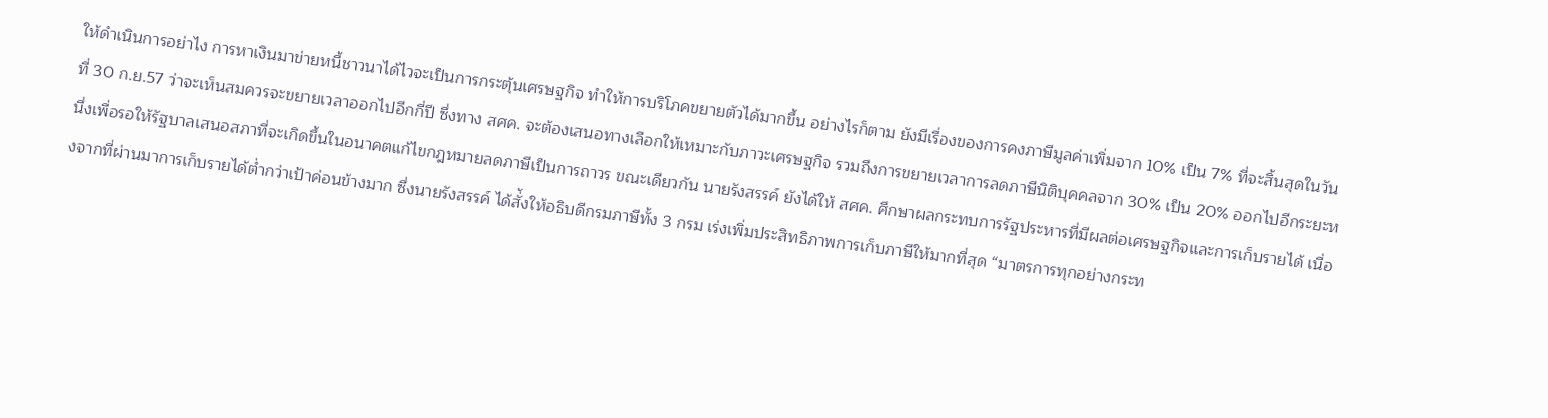ให้ดำเนินการอย่าไง การหาเงินมาข่ายหนี้ชาวนาได้ไวจะเป็นการกระตุ้นเศรษฐกิจ ทำให้การบริโภคขยายตัวได้มากขึ้น อย่างไรก็ตาม ยังมีเรื่องของการคงภาษีมูลค่าเพิ่มจาก 10% เป็น 7% ที่จะสิ้นสุดในวันที่ 30 ก.ย.57 ว่าจะเห็นสมควรจะขยายเวลาออกไปอีกกี่ปี ซึ่งทาง สศค. จะต้องเสนอทางเลือกให้เหมาะกับภาวะเศรษฐกิจ รวมถึงการขยายเวลาการลดภาษีนิติบุคคลจาก 30% เป็น 20% ออกไปอีกระยะหนึ่งเพื่อรอให้รัฐบาลเสนอสภาที่จะเกิดขึ้นในอนาคตแก้ไขกฎหมายลดภาษีเป็นการถาวร ขณะเดียวกัน นายรังสรรค์ ยังได้ให้ สศค. ศึกษาผลกระทบการรัฐประหารที่มีผลต่อเศรษฐกิจและการเก็บรายได้ เนื่องจากที่ผ่านมาการเก็บรายได้ต่ำกว่าเป้าค่อนข้างมาก ซึ่งนายรังสรรค์ ได้สั่้งให้อธิบดีกรมภาษีทั้ง 3 กรม เร่งเพิ่มประสิทธิภาพการเก็บภาษีให้มากที่สุด “มาตรการทุกอย่างกระท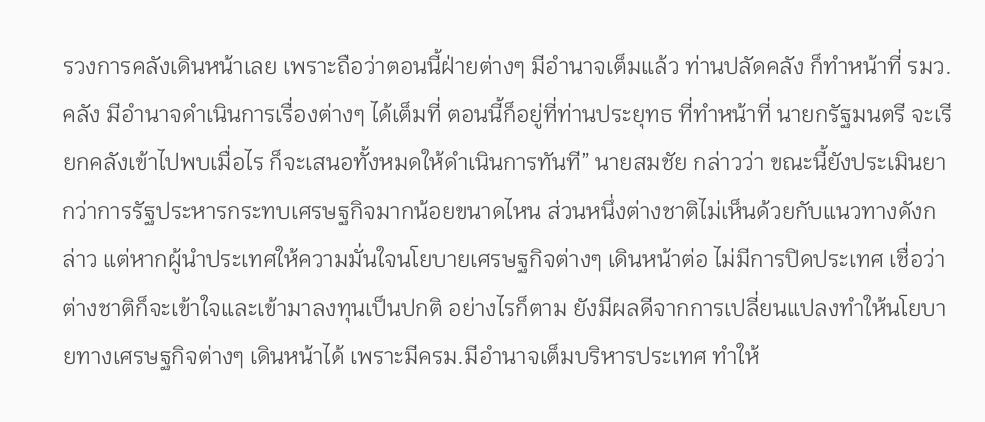รวงการคลังเดินหน้าเลย เพราะถือว่าตอนนี้ฝ่ายต่างๆ มีอำนาจเต็มแล้ว ท่านปลัดคลัง ก็ทำหน้าที่ รมว.คลัง มีอำนาจดำเนินการเรื่องต่างๆ ได้เต็มที่ ตอนนี้ก็อยู่ที่ท่านประยุทธ ที่ทำหน้าที่ นายกรัฐมนตรี จะเรียกคลังเข้าไปพบเมื่อไร ก็จะเสนอทั้งหมดให้ดำเนินการทันที” นายสมชัย กล่าวว่า ขณะนี้ยังประเมินยากว่าการรัฐประหารกระทบเศรษฐกิจมากน้อยขนาดไหน ส่วนหนึ่งต่างชาติไม่เห็นด้วยกับแนวทางดังกล่าว แต่หากผู้นำประเทศให้ความมั่นใจนโยบายเศรษฐกิจต่างๆ เดินหน้าต่อ ไม่มีการปิดประเทศ เชื่อว่าต่างชาติก็จะเข้าใจและเข้ามาลงทุนเป็นปกติ อย่างไรก็ตาม ยังมีผลดีจากการเปลี่ยนแปลงทำให้นโยบายทางเศรษฐกิจต่างๆ เดินหน้าได้ เพราะมีครม.มีอำนาจเต็มบริหารประเทศ ทำให้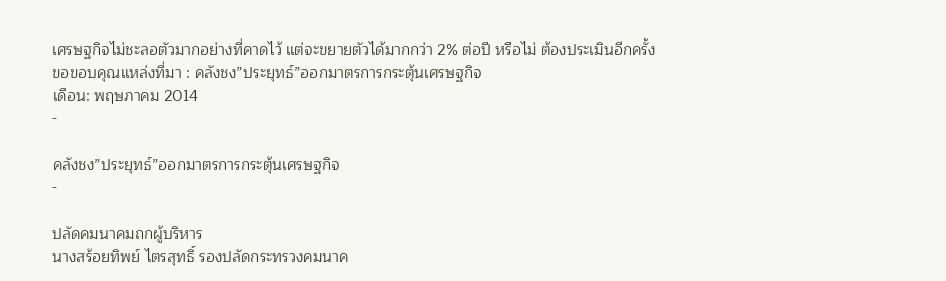เศรษฐกิจไม่ชะลอตัวมากอย่างที่คาดไว้ แต่จะขยายตัวได้มากกว่า 2% ต่อปี หรือไม่ ต้องประเมินอีกครั้ง
ขอขอบคุณแหล่งที่มา : คลังชง”ประยุทธ์”ออกมาตรการกระตุ้นเศรษฐกิจ
เดือน: พฤษภาคม 2014
-

คลังชง”ประยุทธ์”ออกมาตรการกระตุ้นเศรษฐกิจ
-

ปลัดคมนาคมถกผู้บริหาร
นางสร้อยทิพย์ ไตรสุทธิ์ รองปลัดกระทรวงคมนาค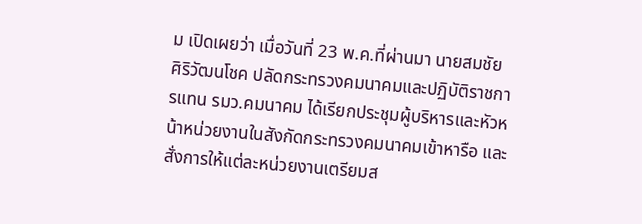ม เปิดเผยว่า เมื่อวันที่ 23 พ.ค.ที่ผ่านมา นายสมชัย ศิริวัฒนโชค ปลัดกระทรวงคมนาคมและปฏิบัติราชการแทน รมว.คมนาคม ได้เรียกประชุมผู้บริหารและหัวหน้าหน่วยงานในสังกัดกระทรวงคมนาคมเข้าหารือ และสั่งการให้แต่ละหน่วยงานเตรียมส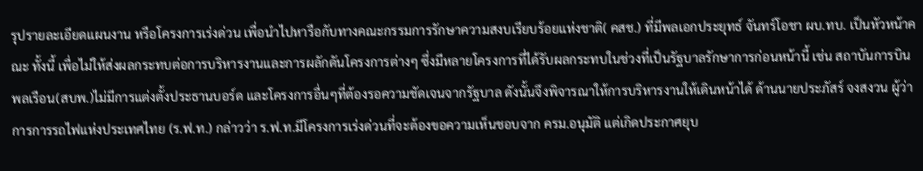รุปรายละเอียดแผนงาน หรือโครงการเร่งด่วน เพื่อนำไปหารือกับทางคณะกรรมการรักษาความสงบเรียบร้อยแห่งชาติ( คสช.) ที่มีพลเอกประยุทธ์ จันทร์โอชา ผบ.ทบ. เป็นหัวหน้าคณะ ทั้งนี้ เพื่อไม่ให้ส่งผลกระทบต่อการบริหารงานและการผลักดันโครงการต่างๆ ซึ่งมีหลายโครงการที่ได้รับผลกระทบในช่วงที่เป็นรัฐบาลรักษาการก่อนหน้านี้ เช่น สถาบันการบินพลเรือน(สบพ.)ไม่มีการแต่งตั้งประธานบอร์ด และโครงการอื่นๆที่ต้องรอความชัดเจนจากรัฐบาล ดังนั้นจึงพิจารณาให้การบริหารงานให้เดินหน้าได้ ด้านนายประภัสร์ จงสงวน ผู้ว่าการการรถไฟแห่งประเทศไทย (ร.ฟ.ท.) กล่าวว่า ร.ฟ.ท.มีโครงการเร่งด่วนที่จะต้องขอความเห็นชอบจาก ครม.อนุมัติ แต่เกิดประกาศยุบ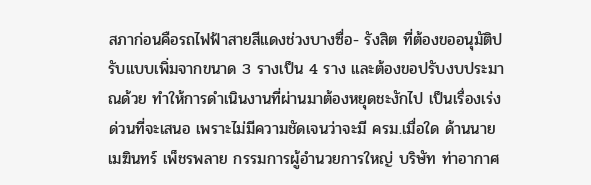สภาก่อนคือรถไฟฟ้าสายสีแดงช่วงบางซื่อ- รังสิต ที่ต้องขออนุมัติปรับแบบเพิ่มจากขนาด 3 รางเป็น 4 ราง และต้องขอปรับงบประมาณด้วย ทำให้การดำเนินงานที่ผ่านมาต้องหยุดชะงักไป เป็นเรื่องเร่งด่วนที่จะเสนอ เพราะไม่มีความชัดเจนว่าจะมี ครม.เมื่อใด ด้านนายเมฆินทร์ เพ็ชรพลาย กรรมการผู้อำนวยการใหญ่ บริษัท ท่าอากาศ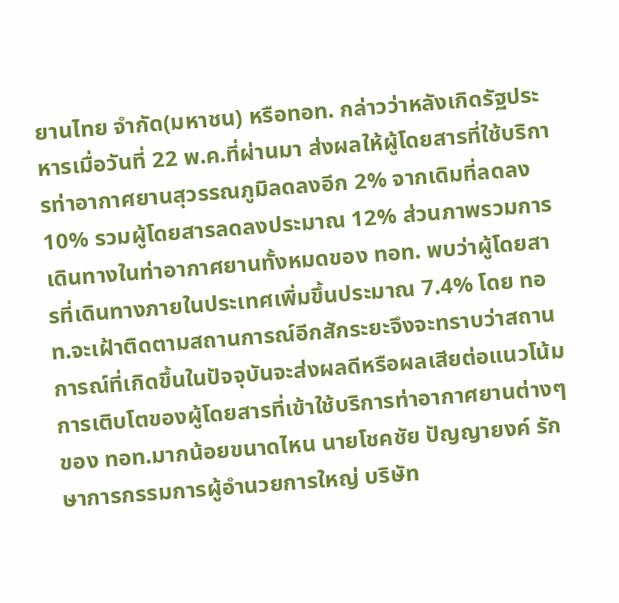ยานไทย จำกัด(มหาชน) หรือทอท. กล่าวว่าหลังเกิดรัฐประหารเมื่อวันที่ 22 พ.ค.ที่ผ่านมา ส่งผลให้ผู้โดยสารที่ใช้บริการท่าอากาศยานสุวรรณภูมิลดลงอีก 2% จากเดิมที่ลดลง 10% รวมผู้โดยสารลดลงประมาณ 12% ส่วนภาพรวมการเดินทางในท่าอากาศยานทั้งหมดของ ทอท. พบว่าผู้โดยสารที่เดินทางภายในประเทศเพิ่มขึ้นประมาณ 7.4% โดย ทอท.จะเฝ้าติดตามสถานการณ์อีกสักระยะจึงจะทราบว่าสถานการณ์ที่เกิดขึ้นในปัจจุบันจะส่งผลดีหรือผลเสียต่อแนวโน้มการเติบโตของผู้โดยสารที่เข้าใช้บริการท่าอากาศยานต่างๆของ ทอท.มากน้อยขนาดไหน นายโชคชัย ปัญญายงค์ รักษาการกรรมการผู้อำนวยการใหญ่ บริษัท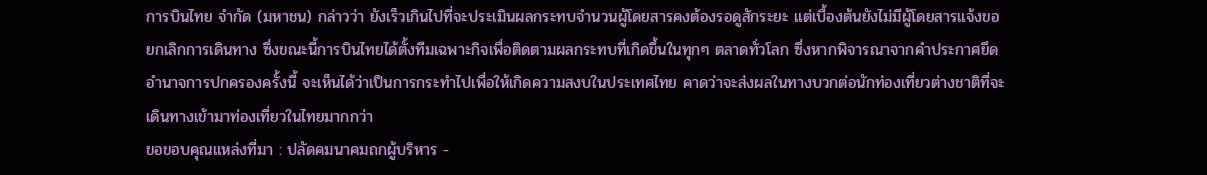การบินไทย จำกัด (มหาชน) กล่าวว่า ยังเร็วเกินไปที่จะประเมินผลกระทบจำนวนผู้โดยสารคงต้องรอดูสักระยะ แต่เบื้องต้นยังไม่มีผู้โดยสารแจ้งขอยกเลิกการเดินทาง ซึ่งขณะนี้การบินไทยได้ตั้งทีมเฉพาะกิจเพื่อติดตามผลกระทบที่เกิดขึ้นในทุกๆ ตลาดทั่วโลก ซึ่งหากพิจารณาจากคำประกาศยึดอำนาจการปกครองครั้งนี้ จะเห็นได้ว่าเป็นการกระทำไปเพื่อให้เกิดความสงบในประเทศไทย คาดว่าจะส่งผลในทางบวกต่อนักท่องเที่ยวต่างชาติที่จะเดินทางเข้ามาท่องเที่ยวในไทยมากกว่า
ขอขอบคุณแหล่งที่มา : ปลัดคมนาคมถกผู้บริหาร -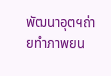พัฒนาอุตฯถ่ายทำภาพยน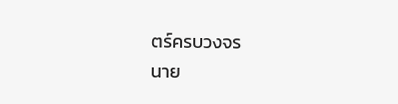ตร์ครบวงจร
นาย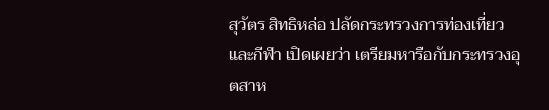สุวัตร สิทธิหล่อ ปลัดกระทรวงการท่องเที่ยวและกีฬา เปิดเผยว่า เตรียมหารือกับกระทรวงอุตสาห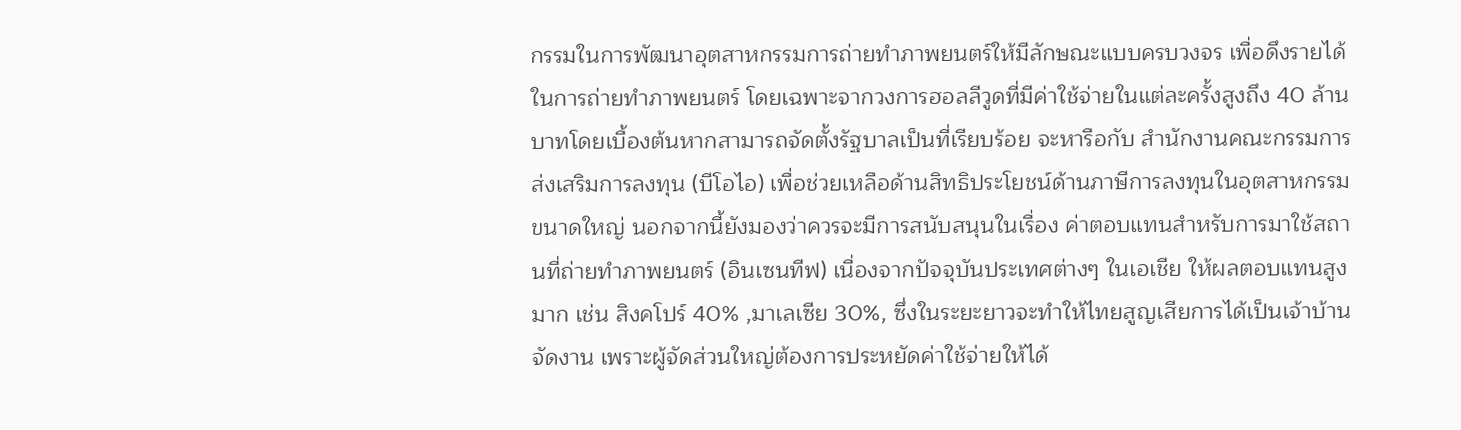กรรมในการพัฒนาอุตสาหกรรมการถ่ายทำภาพยนตร์ให้มีลักษณะแบบครบวงจร เพื่อดึงรายได้ในการถ่ายทำภาพยนตร์ โดยเฉพาะจากวงการฮอลลีวูดที่มีค่าใช้จ่ายในแต่ละครั้งสูงถึง 40 ล้านบาทโดยเบื้องต้นหากสามารถจัดตั้งรัฐบาลเป็นที่เรียบร้อย จะหารือกับ สำนักงานคณะกรรมการส่งเสริมการลงทุน (บีโอไอ) เพื่อช่วยเหลือด้านสิทธิประโยชน์ด้านภาษีการลงทุนในอุตสาหกรรมขนาดใหญ่ นอกจากนี้ยังมองว่าควรจะมีการสนับสนุนในเรื่อง ค่าตอบแทนสำหรับการมาใช้สถานที่ถ่ายทำภาพยนตร์ (อินเซนทีฟ) เนื่องจากปัจจุบันประเทศต่างๆ ในเอเชีย ให้ผลตอบแทนสูงมาก เช่น สิงคโปร์ 40% ,มาเลเซีย 30%, ซึ่งในระยะยาวจะทำให้ไทยสูญเสียการได้เป็นเจ้าบ้านจัดงาน เพราะผู้จัดส่วนใหญ่ต้องการประหยัดค่าใช้จ่ายให้ได้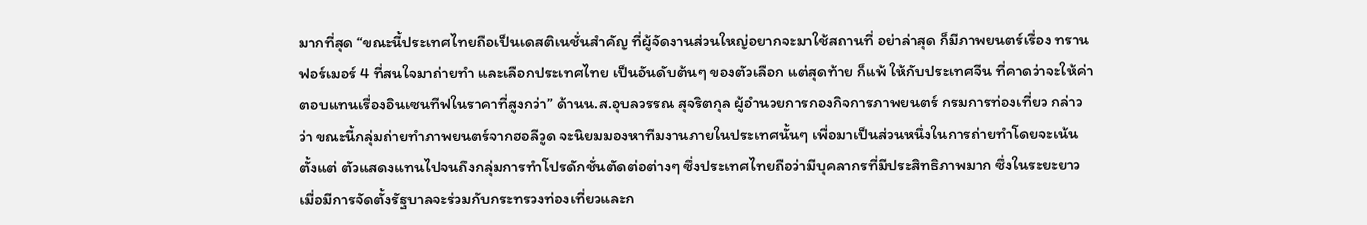มากที่สุด “ขณะนี้ประเทศไทยถือเป็นเดสติเนชั่นสำคัญ ที่ผู้จัดงานส่วนใหญ่อยากจะมาใช้สถานที่ อย่าล่าสุด ก็มีภาพยนตร์เรื่อง ทรานฟอร์เมอร์ 4 ที่สนใจมาถ่ายทำ และเลือกประเทศไทย เป็นอันดับต้นๆ ของตัวเลือก แต่สุดท้าย ก็แพ้ ให้กับประเทศจีน ที่คาดว่าจะให้ค่าตอบแทนเรื่องอินเซนทีฟในราคาที่สูงกว่า” ด้านน.ส.อุบลวรรณ สุจริตกุล ผู้อำนวยการกองกิจการภาพยนตร์ กรมการท่องเที่ยว กล่าวว่า ขณะนี้กลุ่มถ่ายทำภาพยนตร์จากฮอลีวูด จะนิยมมองหาทีมงานภายในประเทศนั้นๆ เพื่อมาเป็นส่วนหนึ่งในการถ่ายทำโดยจะเน้นตั้งแต่ ตัวแสดงแทนไปจนถึงกลุ่มการทำโปรดักชั่นตัดต่อต่างๆ ซึ่งประเทศไทยถือว่ามีบุคลากรที่มีประสิทธิภาพมาก ซึ่งในระยะยาวเมื่อมีการจัดตั้งรัฐบาลจะร่วมกับกระทรวงท่องเที่ยวและก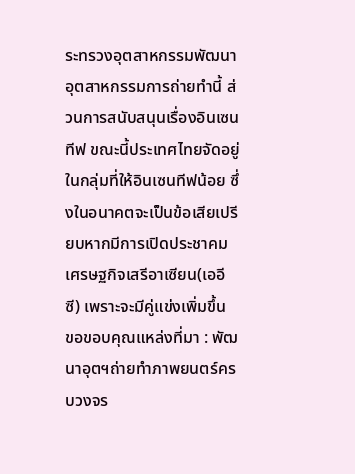ระทรวงอุตสาหกรรมพัฒนา อุตสาหกรรมการถ่ายทำนี้ ส่วนการสนับสนุนเรื่องอินเซนทีฟ ขณะนี้ประเทศไทยจัดอยู่ในกลุ่มที่ให้อินเซนทีฟน้อย ซึ่งในอนาคตจะเป็นข้อเสียเปรียบหากมีการเปิดประชาคมเศรษฐกิจเสรีอาเซียน(เออีซี) เพราะจะมีคู่แข่งเพิ่มขึ้น
ขอขอบคุณแหล่งที่มา : พัฒนาอุตฯถ่ายทำภาพยนตร์ครบวงจร